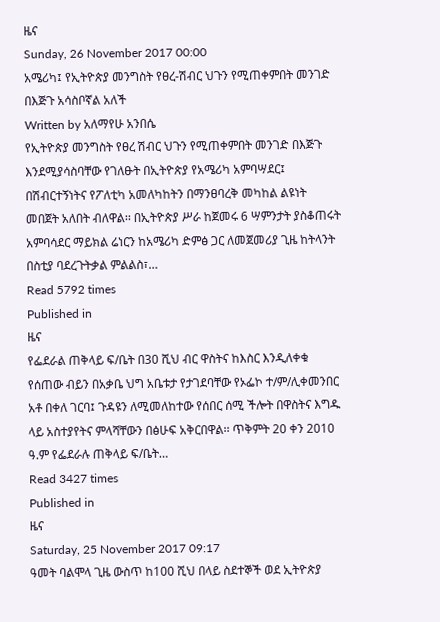ዜና
Sunday, 26 November 2017 00:00
አሜሪካ፤ የኢትዮጵያ መንግስት የፀረ-ሽብር ህጉን የሚጠቀምበት መንገድ በእጅጉ አሳስቦኛል አለች
Written by አለማየሁ አንበሴ
የኢትዮጵያ መንግስት የፀረ ሽብር ህጉን የሚጠቀምበት መንገድ በእጅጉ እንደሚያሳስባቸው የገለፁት በኢትዮጵያ የአሜሪካ አምባሣደር፤ በሽብርተኝነትና የፖለቲካ አመለካከትን በማንፀባረቅ መካከል ልዩነት መበጀት አለበት ብለዋል፡፡ በኢትዮጵያ ሥራ ከጀመሩ 6 ሣምንታት ያስቆጠሩት አምባሳደር ማይክል ሬነርን ከአሜሪካ ድምፅ ጋር ለመጀመሪያ ጊዜ ከትላንት በስቲያ ባደረጉትቃል ምልልስ፣…
Read 5792 times
Published in
ዜና
የፌደራል ጠቅላይ ፍ/ቤት በ30 ሺህ ብር ዋስትና ከእስር እንዲለቀቁ የሰጠው ብይን በአቃቤ ህግ አቤቱታ የታገደባቸው የኦፌኮ ተ/ም/ሊቀመንበር አቶ በቀለ ገርባ፤ ጉዳዩን ለሚመለከተው የሰበር ሰሚ ችሎት በዋስትና እግዱ ላይ አስተያየትና ምላሻቸውን በፅሁፍ አቅርበዋል፡፡ ጥቅምት 20 ቀን 2010 ዓ.ም የፌደራሉ ጠቅላይ ፍ/ቤት…
Read 3427 times
Published in
ዜና
Saturday, 25 November 2017 09:17
ዓመት ባልሞላ ጊዜ ውስጥ ከ100 ሺህ በላይ ስደተኞች ወደ ኢትዮጵያ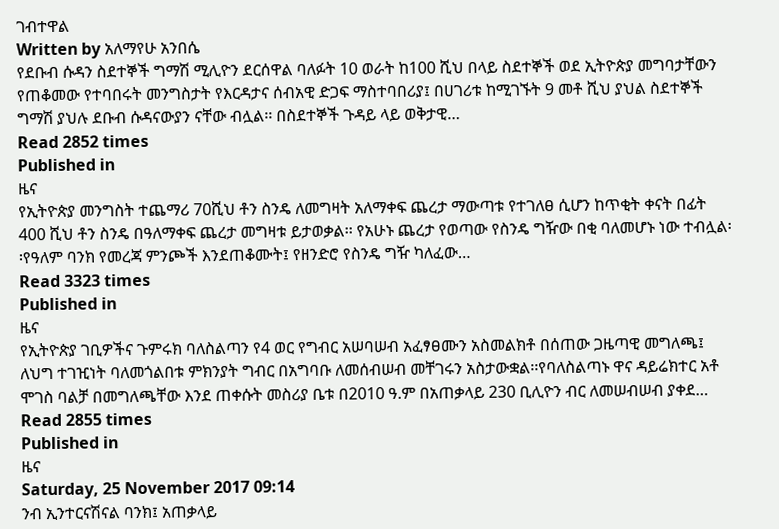ገብተዋል
Written by አለማየሁ አንበሴ
የደቡብ ሱዳን ስደተኞች ግማሽ ሚሊዮን ደርሰዋል ባለፉት 10 ወራት ከ100 ሺህ በላይ ስደተኞች ወደ ኢትዮጵያ መግባታቸውን የጠቆመው የተባበሩት መንግስታት የእርዳታና ሰብአዊ ድጋፍ ማስተባበሪያ፤ በሀገሪቱ ከሚገኙት 9 መቶ ሺህ ያህል ስደተኞች ግማሽ ያህሉ ደቡብ ሱዳናውያን ናቸው ብሏል፡፡ በስደተኞች ጉዳይ ላይ ወቅታዊ…
Read 2852 times
Published in
ዜና
የኢትዮጵያ መንግስት ተጨማሪ 70ሺህ ቶን ስንዴ ለመግዛት አለማቀፍ ጨረታ ማውጣቱ የተገለፀ ሲሆን ከጥቂት ቀናት በፊት 400 ሺህ ቶን ስንዴ በዓለማቀፍ ጨረታ መግዛቱ ይታወቃል፡፡ የአሁኑ ጨረታ የወጣው የስንዴ ግዥው በቂ ባለመሆኑ ነው ተብሏል፡፡የዓለም ባንክ የመረጃ ምንጮች እንደጠቆሙት፤ የዘንድሮ የስንዴ ግዥ ካለፈው…
Read 3323 times
Published in
ዜና
የኢትዮጵያ ገቢዎችና ጉምሩክ ባለስልጣን የ4 ወር የግብር አሠባሠብ አፈፃፀሙን አስመልክቶ በሰጠው ጋዜጣዊ መግለጫ፤ ለህግ ተገዢነት ባለመጎልበቱ ምክንያት ግብር በአግባቡ ለመሰብሠብ መቸገሩን አስታውቋል፡፡የባለስልጣኑ ዋና ዳይሬክተር አቶ ሞገስ ባልቻ በመግለጫቸው እንደ ጠቀሱት መስሪያ ቤቱ በ2010 ዓ.ም በአጠቃላይ 230 ቢሊዮን ብር ለመሠብሠብ ያቀደ…
Read 2855 times
Published in
ዜና
Saturday, 25 November 2017 09:14
ንብ ኢንተርናሽናል ባንክ፤ አጠቃላይ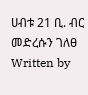ሀብቱ 21 ቢ. ብር መድረሱን ገለፀ
Written by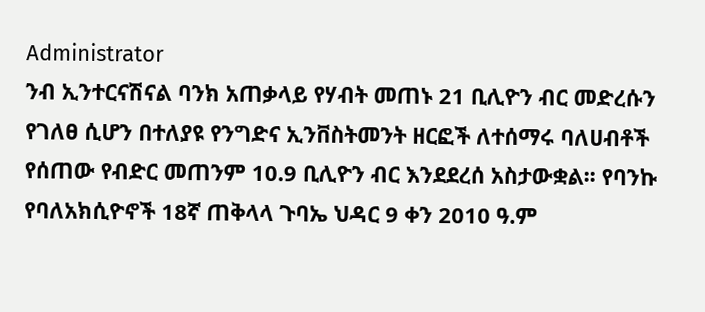Administrator
ንብ ኢንተርናሽናል ባንክ አጠቃላይ የሃብት መጠኑ 21 ቢሊዮን ብር መድረሱን የገለፀ ሲሆን በተለያዩ የንግድና ኢንቨስትመንት ዘርፎች ለተሰማሩ ባለሀብቶች የሰጠው የብድር መጠንም 10.9 ቢሊዮን ብር እንደደረሰ አስታውቋል፡፡ የባንኩ የባለአክሲዮኖች 18ኛ ጠቅላላ ጉባኤ ህዳር 9 ቀን 2010 ዓ.ም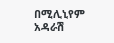በሚሊኒየም አዳራሽ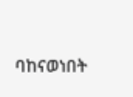ባከናወነበት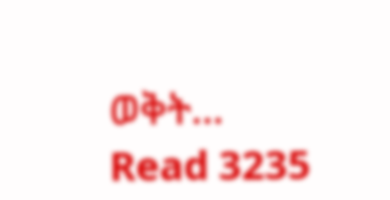ወቅት…
Read 3235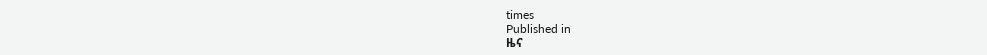times
Published in
ዜና